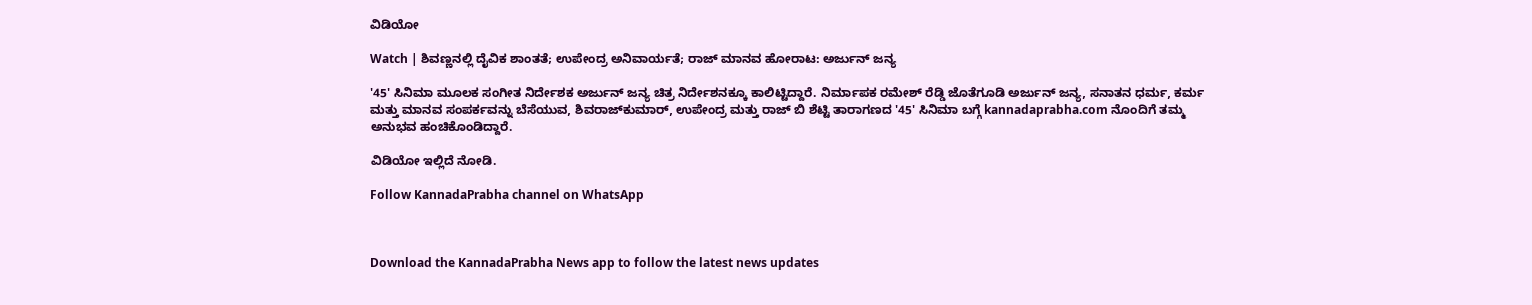ವಿಡಿಯೋ

Watch | ಶಿವಣ್ಣನಲ್ಲಿ ದೈವಿಕ ಶಾಂತತೆ; ಉಪೇಂದ್ರ ಅನಿವಾರ್ಯತೆ; ರಾಜ್ ಮಾನವ ಹೋರಾಟ: ಅರ್ಜುನ್ ಜನ್ಯ

'45' ಸಿನಿಮಾ ಮೂಲಕ ಸಂಗೀತ ನಿರ್ದೇಶಕ ಅರ್ಜುನ್ ಜನ್ಯ ಚಿತ್ರ ನಿರ್ದೇಶನಕ್ಕೂ ಕಾಲಿಟ್ಟಿದ್ದಾರೆ. ನಿರ್ಮಾಪಕ ರಮೇಶ್ ರೆಡ್ಡಿ ಜೊತೆಗೂಡಿ ಅರ್ಜುನ್ ಜನ್ಯ, ಸನಾತನ ಧರ್ಮ, ಕರ್ಮ ಮತ್ತು ಮಾನವ ಸಂಪರ್ಕವನ್ನು ಬೆಸೆಯುವ, ಶಿವರಾಜ್‌ಕುಮಾರ್, ಉಪೇಂದ್ರ ಮತ್ತು ರಾಜ್ ಬಿ ಶೆಟ್ಟಿ ತಾರಾಗಣದ '45' ಸಿನಿಮಾ ಬಗ್ಗೆ kannadaprabha.com ನೊಂದಿಗೆ ತಮ್ಮ ಅನುಭವ ಹಂಚಿಕೊಂಡಿದ್ದಾರೆ.

ವಿಡಿಯೋ ಇಲ್ಲಿದೆ ನೋಡಿ.

Follow KannadaPrabha channel on WhatsApp



Download the KannadaPrabha News app to follow the latest news updates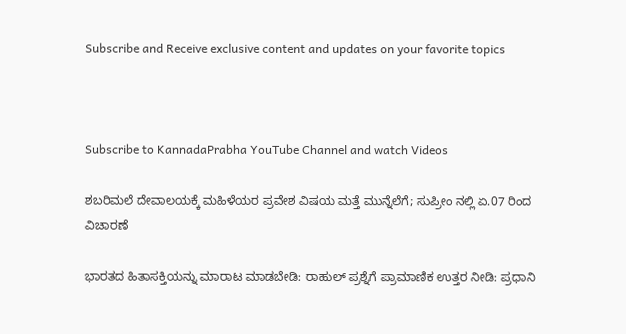Subscribe and Receive exclusive content and updates on your favorite topics



Subscribe to KannadaPrabha YouTube Channel and watch Videos

ಶಬರಿಮಲೆ ದೇವಾಲಯಕ್ಕೆ ಮಹಿಳೆಯರ ಪ್ರವೇಶ ವಿಷಯ ಮತ್ತೆ ಮುನ್ನೆಲೆಗೆ; ಸುಪ್ರೀಂ ನಲ್ಲಿ ಏ.07 ರಿಂದ ವಿಚಾರಣೆ

ಭಾರತದ ಹಿತಾಸಕ್ತಿಯನ್ನು ಮಾರಾಟ ಮಾಡಬೇಡಿ: ರಾಹುಲ್ ಪ್ರಶ್ನೆಗೆ ಪ್ರಾಮಾಣಿಕ ಉತ್ತರ ನೀಡಿ: ಪ್ರಧಾನಿ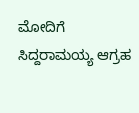ಮೋದಿಗೆ ಸಿದ್ದರಾಮಯ್ಯ ಆಗ್ರಹ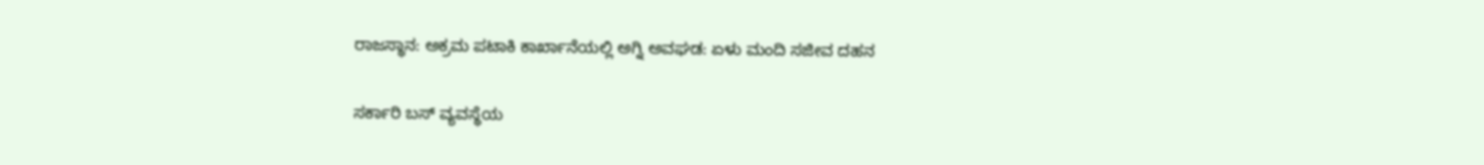ರಾಜಸ್ಥಾನ: ಅಕ್ರಮ ಪಟಾಕಿ ಕಾರ್ಖಾನೆಯಲ್ಲಿ ಅಗ್ನಿ ಅವಘಡ: ಏಳು ಮಂದಿ ಸಜೀವ ದಹನ

ಸರ್ಕಾರಿ ಬಸ್ ವ್ಯವಸ್ಥೆಯ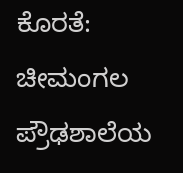ಕೊರತೆ: ಚೀಮಂಗಲ ಪ್ರೌಢಶಾಲೆಯ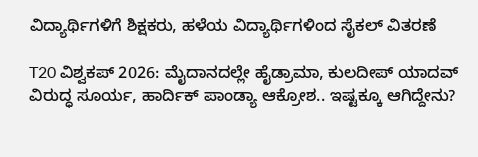ವಿದ್ಯಾರ್ಥಿಗಳಿಗೆ ಶಿಕ್ಷಕರು, ಹಳೆಯ ವಿದ್ಯಾರ್ಥಿಗಳಿಂದ ಸೈಕಲ್ ವಿತರಣೆ

T20 ವಿಶ್ವಕಪ್ 2026: ಮೈದಾನದಲ್ಲೇ ಹೈಡ್ರಾಮಾ, ಕುಲದೀಪ್ ಯಾದವ್ ವಿರುದ್ಧ ಸೂರ್ಯ, ಹಾರ್ದಿಕ್ ಪಾಂಡ್ಯಾ ಆಕ್ರೋಶ.. ಇಷ್ಟಕ್ಕೂ ಆಗಿದ್ದೇನು?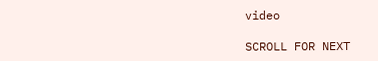video

SCROLL FOR NEXT